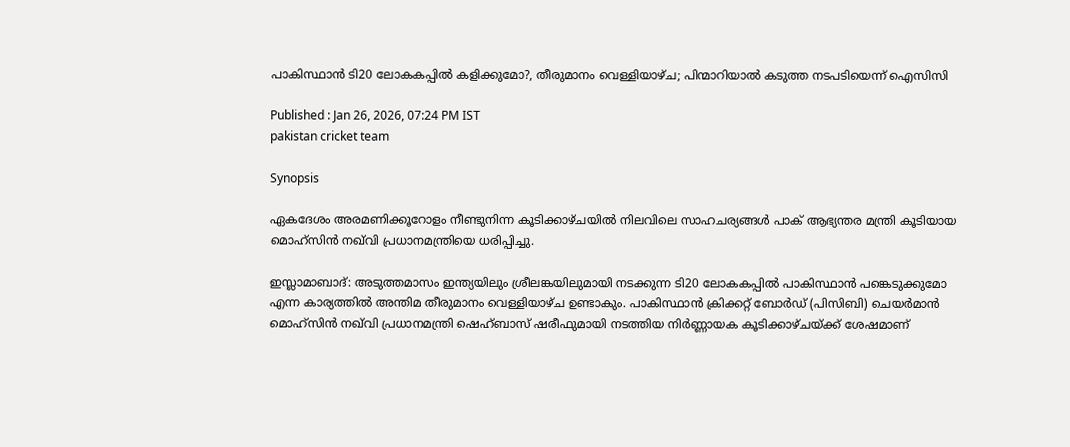പാകിസ്ഥാന്‍ ടി20 ലോകകപ്പില്‍ കളിക്കുമോ?, തീരുമാനം വെള്ളിയാഴ്ച; പിന്മാറിയാൽ കടുത്ത നടപടിയെന്ന് ഐസിസി

Published : Jan 26, 2026, 07:24 PM IST
pakistan cricket team

Synopsis

ഏകദേശം അരമണിക്കൂറോളം നീണ്ടുനിന്ന കൂടിക്കാഴ്ചയിൽ നിലവിലെ സാഹചര്യങ്ങൾ പാക് ആഭ്യന്തര മന്ത്രി കൂടിയായ മൊഹ്സിന്‍ നഖ്‌വി പ്രധാനമന്ത്രിയെ ധരിപ്പിച്ചു.

ഇസ്ലാമാബാദ്: അടുത്തമാസം ഇന്ത്യയിലും ശ്രീലങ്കയിലുമായി നടക്കുന്ന ടി20 ലോകകപ്പിൽ പാകിസ്ഥാന്‍ പങ്കെടുക്കുമോ എന്ന കാര്യത്തിൽ അന്തിമ തീരുമാനം വെള്ളിയാഴ്ച ഉണ്ടാകും. പാകിസ്ഥാൻ ക്രിക്കറ്റ് ബോർഡ് (പിസിബി) ചെയർമാൻ മൊഹ്സിൻ നഖ്‌വി പ്രധാനമന്ത്രി ഷെഹ്ബാസ് ഷരീഫുമായി നടത്തിയ നിർണ്ണായക കൂടിക്കാഴ്ചയ്ക്ക് ശേഷമാണ്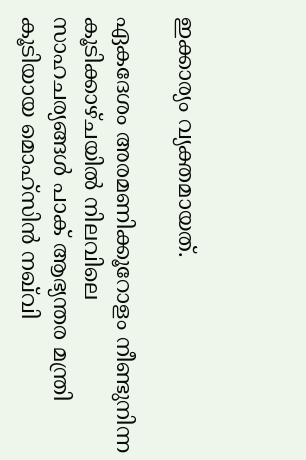ഇക്കാര്യം വ്യക്തമായത്.

ഏകദേശം അരമണിക്കൂറോളം നീണ്ടുനിന്ന കൂടിക്കാഴ്ചയിൽ നിലവിലെ സാഹചര്യങ്ങൾ പാക് ആഭ്യന്തര മന്ത്രി കൂടിയായ മൊഹ്സിന്‍ നഖ്‌വി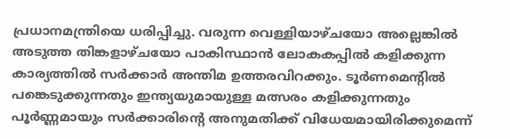പ്രധാനമന്ത്രിയെ ധരിപ്പിച്ചു. വരുന്ന വെള്ളിയാഴ്ചയോ അല്ലെങ്കിൽ അടുത്ത തിങ്കളാഴ്ചയോ പാകിസ്ഥാൻ ലോകകപ്പില്‍ കളിക്കുന്ന കാര്യത്തിൽ സർക്കാർ അന്തിമ ഉത്തരവിറക്കും. ടൂർണമെന്‍റിൽ പങ്കെടുക്കുന്നതും ഇന്ത്യയുമായുള്ള മത്സരം കളിക്കുന്നതും പൂർണ്ണമായും സർക്കാരിന്‍റെ അനുമതിക്ക് വിധേയമായിരിക്കുമെന്ന്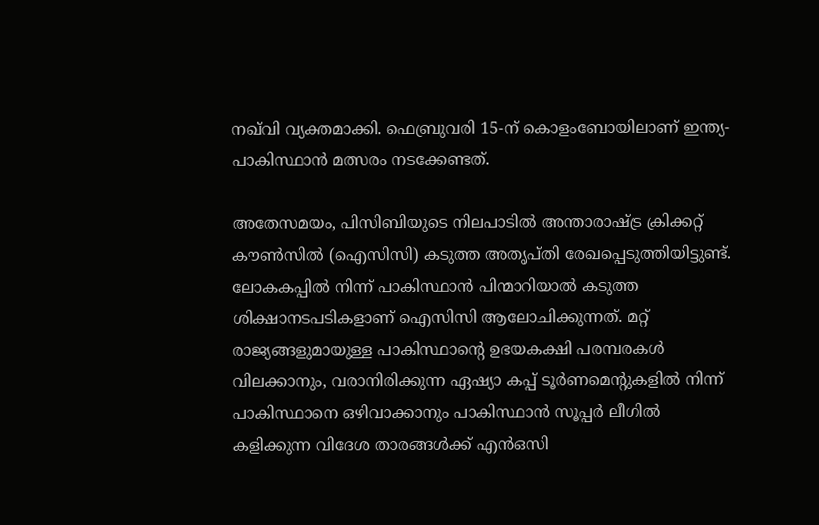നഖ്‌വി വ്യക്തമാക്കി. ഫെബ്രുവരി 15-ന് കൊളംബോയിലാണ് ഇന്ത്യ-പാകിസ്ഥാന്‍ മത്സരം നടക്കേണ്ടത്.

അതേസമയം, പിസിബിയുടെ നിലപാടിൽ അന്താരാഷ്ട്ര ക്രിക്കറ്റ് കൗൺസിൽ (ഐസിസി) കടുത്ത അതൃപ്തി രേഖപ്പെടുത്തിയിട്ടുണ്ട്. ലോകകപ്പിൽ നിന്ന് പാകിസ്ഥാൻ പിന്മാറിയാൽ കടുത്ത ശിക്ഷാനടപടികളാണ് ഐസിസി ആലോചിക്കുന്നത്. മറ്റ് രാജ്യങ്ങളുമായുള്ള പാകിസ്ഥാന്‍റെ ഉഭയകക്ഷി പരമ്പരകൾ വിലക്കാനും, വരാനിരിക്കുന്ന ഏഷ്യാ കപ്പ് ടൂർണമെന്‍റുകളിൽ നിന്ന് പാകിസ്ഥാനെ ഒഴിവാക്കാനും പാകിസ്ഥാൻ സൂപ്പർ ലീഗിൽ കളിക്കുന്ന വിദേശ താരങ്ങൾക്ക് എൻഒസി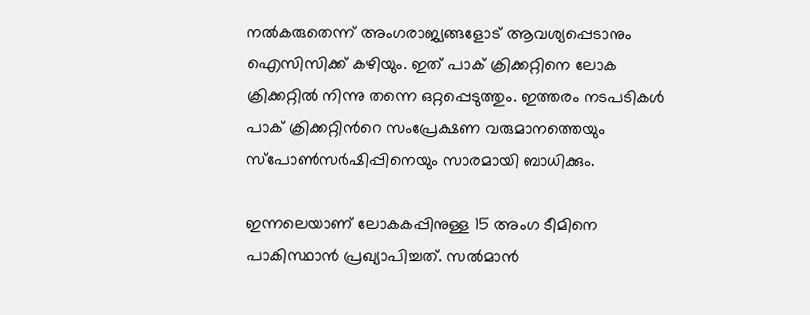നൽകരുതെന്ന് അംഗരാജ്യങ്ങളോട് ആവശ്യപ്പെടാനും ഐസിസിക്ക് കഴിയും. ഇത് പാക് ക്രിക്കറ്റിനെ ലോക ക്രിക്കറ്റില്‍ നിന്നു തന്നെ ഒറ്റപ്പെടുത്തും. ഇത്തരം നടപടികൾ പാക് ക്രിക്കറ്റിന്‍റെ സംപ്രേക്ഷണ വരുമാനത്തെയും സ്പോൺസർഷിപ്പിനെയും സാരമായി ബാധിക്കും.

ഇന്നലെയാണ് ലോകകപ്പിനുള്ള 15 അംഗ ടീമിനെ പാകിസ്ഥാന്‍ പ്രഖ്യാപിച്ചത്. സൽമാൻ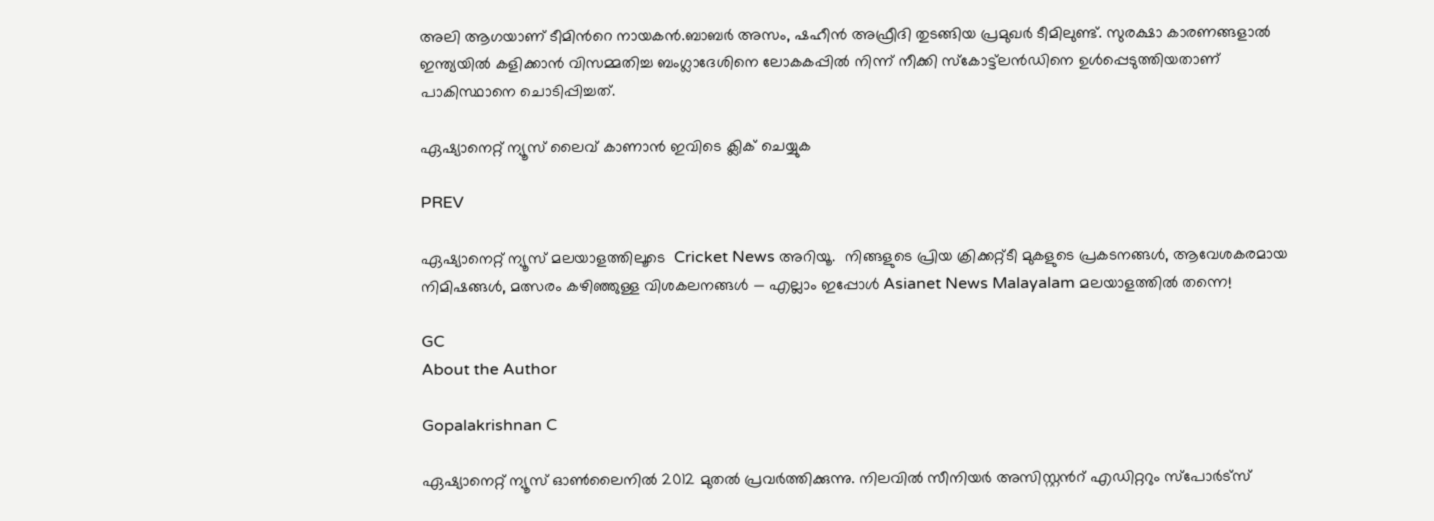അലി ആഗയാണ് ടീമിന്‍റെ നായകന്‍.ബാബർ അസം, ഷഹീൻ അഫ്രീദി തുടങ്ങിയ പ്രമുഖർ ടീമിലുണ്ട്. സുരക്ഷാ കാരണങ്ങളാൽ ഇന്ത്യയിൽ കളിക്കാൻ വിസമ്മതിച്ച ബംഗ്ലാദേശിനെ ലോകകപ്പിൽ നിന്ന് നീക്കി സ്കോട്ട്‌ലൻഡിനെ ഉൾപ്പെടുത്തിയതാണ് പാകിസ്ഥാനെ ചൊടിപ്പിച്ചത്.

ഏഷ്യാനെറ്റ് ന്യൂസ് ലൈവ് കാണാന്‍ ഇവിടെ ക്ലിക് ചെയ്യുക

PREV

ഏഷ്യാനെറ്റ് ന്യൂസ് മലയാളത്തിലൂടെ  Cricket News അറിയൂ.  നിങ്ങളുടെ പ്രിയ ക്രിക്കറ്റ്ടീ മുകളുടെ പ്രകടനങ്ങൾ, ആവേശകരമായ നിമിഷങ്ങൾ, മത്സരം കഴിഞ്ഞുള്ള വിശകലനങ്ങൾ — എല്ലാം ഇപ്പോൾ Asianet News Malayalam മലയാളത്തിൽ തന്നെ!

GC
About the Author

Gopalakrishnan C

ഏഷ്യാനെറ്റ് ന്യൂസ് ഓണ്‍ലൈനില്‍ 2012 മുതല്‍ പ്രവര്‍ത്തിക്കുന്നു. നിലവില്‍ സീനിയര്‍ അസിസ്റ്റന്‍റ് എഡിറ്ററും സ്പോർട്സ്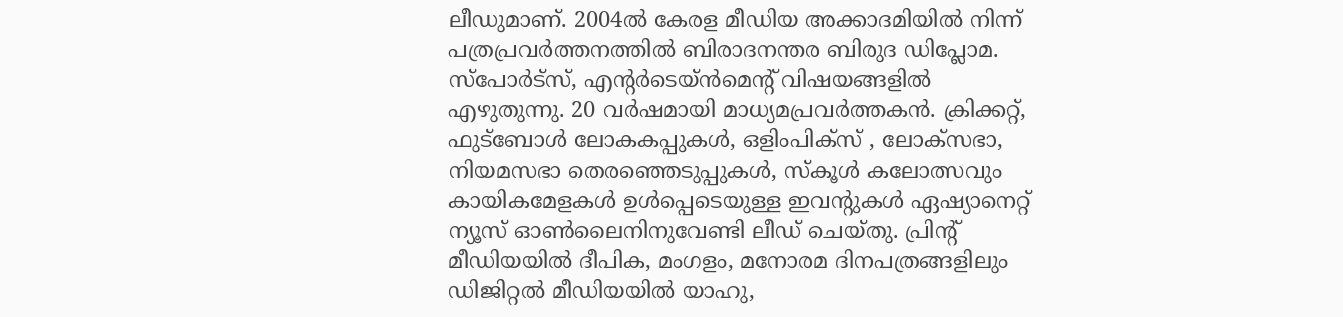ലീഡുമാണ്. 2004ൽ കേരള മീഡിയ അക്കാദമിയില്‍ നിന്ന് പത്രപ്രവര്‍ത്തനത്തില്‍ ബിരാദനന്തര ബിരുദ ഡിപ്ലോമ. സ്പോര്‍ട്സ്, എന്‍റര്‍ടെയ്ൻമെന്‍റ് വിഷയങ്ങളില്‍ എഴുതുന്നു. 20 വര്‍ഷമായി മാധ്യമപ്രവര്‍ത്തകൻ. ക്രിക്കറ്റ്, ഫുട്ബോള്‍ ലോകകപ്പുകൾ, ഒളിംപിക്സ് , ലോക്സഭാ, നിയമസഭാ തെരഞ്ഞെടുപ്പുകള്‍, സ്കൂള്‍ കലോത്സവും കായികമേളകള്‍ ഉള്‍പ്പെടെയുള്ള ഇവന്‍റുകള്‍ ഏഷ്യാനെറ്റ് ന്യൂസ് ഓണ്‍ലൈനിനുവേണ്ടി ലീഡ് ചെയ്തു. പ്രിന്‍റ് മീഡിയയില്‍ ദീപിക, മംഗളം, മനോരമ ദിനപത്രങ്ങളിലും ഡിജിറ്റൽ മീഡിയയില്‍ യാഹു,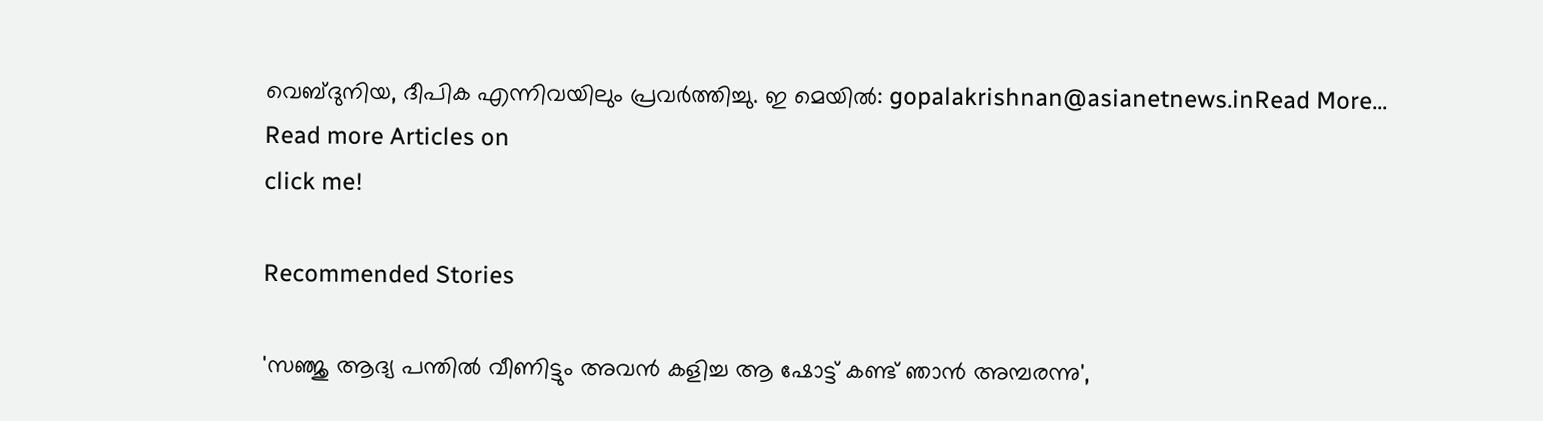വെബ്ദുനിയ, ദീപിക എന്നിവയിലും പ്രവര്‍ത്തിച്ചു. ഇ മെയില്‍: gopalakrishnan@asianetnews.inRead More...
Read more Articles on
click me!

Recommended Stories

'സഞ്ജു ആദ്യ പന്തില്‍ വീണിട്ടും അവന്‍ കളിച്ച ആ ഷോട്ട് കണ്ട് ഞാന്‍ അമ്പരന്നു',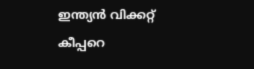ഇന്ത്യൻ വിക്കറ്റ് കീപ്പറെ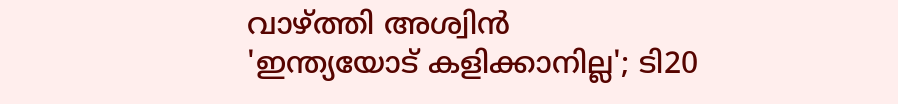വാഴ്ത്തി അശ്വിന്‍
'ഇന്ത്യയോട് കളിക്കാനില്ല'; ടി20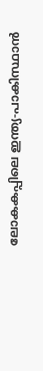ലോകകപ്പിലെ ഇന്ത്യ-പാകിസ്ഥാൻ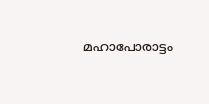മഹാപോരാട്ടം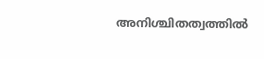അനിശ്ചിതത്വത്തില്‍